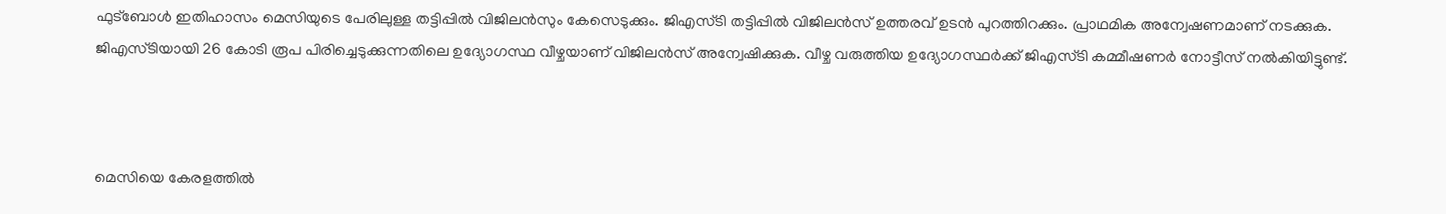ഫുട്ബോൾ ഇതിഹാസം മെസിയുടെ പേരിലുള്ള തട്ടിപ്പിൽ വിജിലൻസും കേസെടുക്കും. ജിഎസ്ടി തട്ടിപ്പിൽ വിജിലൻസ് ഉത്തരവ് ഉടൻ പുറത്തിറക്കും. പ്രാഥമിക അന്വേഷണമാണ് നടക്കുക. ജിഎസ്ടിയായി 26 കോടി രൂപ പിരിച്ചെടുക്കുന്നതിലെ ഉദ്യോഗസ്ഥ വീഴ്ചയാണ് വിജിലൻസ് അന്വേഷിക്കുക. വീഴ്ച വരുത്തിയ ഉദ്യോഗസ്ഥർക്ക് ജിഎസ്ടി കമ്മീഷണർ നോട്ടീസ് നൽകിയിട്ടുണ്ട്.



മെസിയെ കേരളത്തിൽ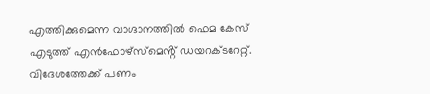എത്തിക്കുമെന്ന വാഗ്ദാനത്തിൽ ഫെമ കേസ് എടുത്ത് എൻഫോഴ്സ്മെൻ്റ് ഡയറക്ടറേറ്റ്. വിദേശത്തേക്ക് പണം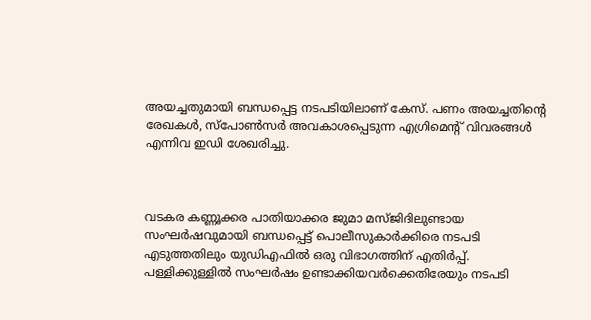അയച്ചതുമായി ബന്ധപ്പെട്ട നടപടിയിലാണ് കേസ്. പണം അയച്ചതിന്റെ രേഖകൾ, സ്പോൺസർ അവകാശപ്പെടുന്ന എഗ്രിമെന്റ് വിവരങ്ങൾ എന്നിവ ഇഡി ശേഖരിച്ചു.



വടകര കണ്ണൂക്കര പാതിയാക്കര ജുമാ മസ്ജിദിലുണ്ടായ സംഘർഷവുമായി ബന്ധപ്പെട്ട് പൊലീസുകാർക്കിരെ നടപടി എടുത്തതിലും യുഡിഎഫിൽ ഒരു വിഭാഗത്തിന് എതിർപ്പ്. പള്ളിക്കുള്ളിൽ സംഘർഷം ഉണ്ടാക്കിയവർക്കെതിരേയും നടപടി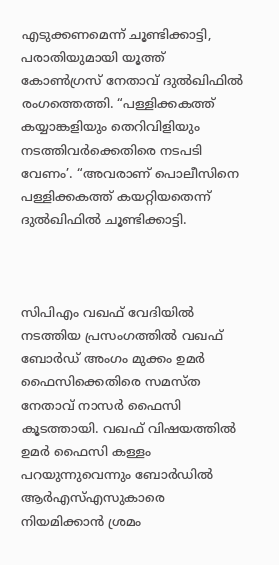എടുക്കണമെന്ന് ചൂണ്ടിക്കാട്ടി, പരാതിയുമായി യൂത്ത് കോൺഗ്രസ് നേതാവ് ദുൽഖിഫിൽ രംഗത്തെത്തി. “പള്ളിക്കകത്ത് കയ്യാങ്കളിയും തെറിവിളിയും നടത്തിവർക്കെതിരെ നടപടി വേണം’. “അവരാണ് പൊലീസിനെ പള്ളിക്കകത്ത് കയറ്റിയതെന്ന് ദുൽഖിഫിൽ ചൂണ്ടിക്കാട്ടി.



സിപിഎം വഖഫ് വേദിയിൽ നടത്തിയ പ്രസംഗത്തിൽ വഖഫ് ബോർഡ് അംഗം മുക്കം ഉമർ ഫൈസിക്കെതിരെ സമസ്ത നേതാവ് നാസർ ഫൈസി കൂടത്തായി. വഖഫ് വിഷയത്തിൽ ഉമർ ഫൈസി കള്ളം പറയുന്നുവെന്നും ബോർഡിൽ ആർഎസ്എസുകാരെ നിയമിക്കാൻ ശ്രമം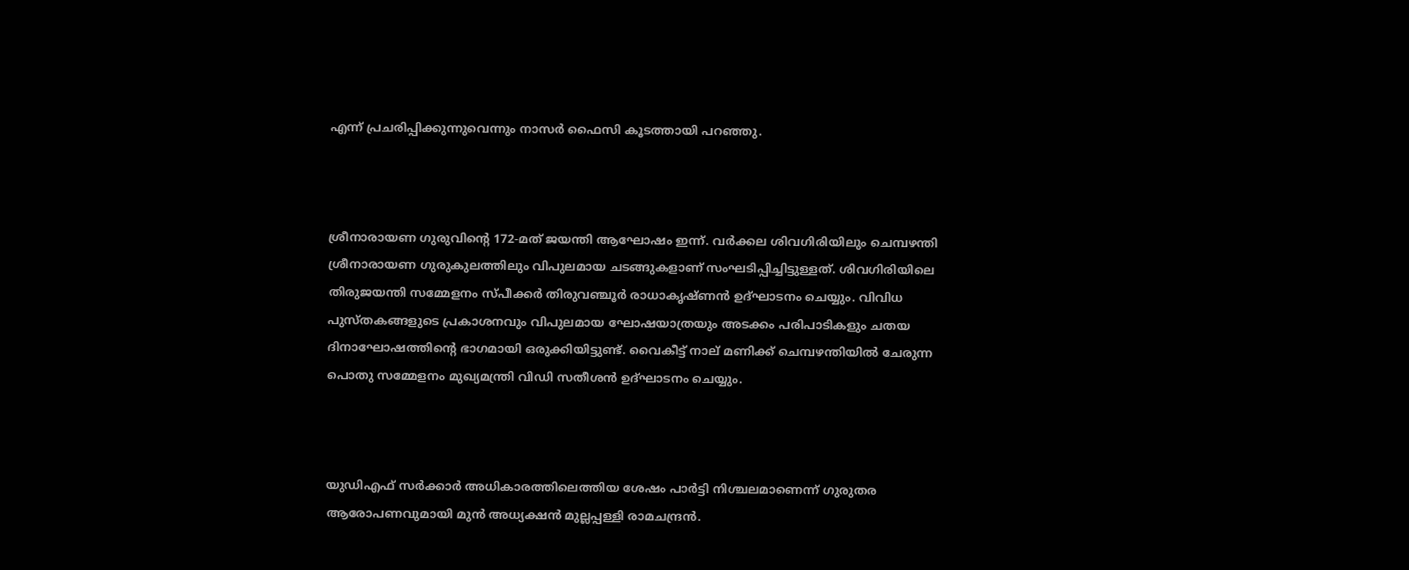എന്ന് പ്രചരിപ്പിക്കുന്നുവെന്നും നാസർ ഫൈസി കൂടത്തായി പറഞ്ഞു.



ശ്രീനാരായണ ഗുരുവിന്റെ 172-മത് ജയന്തി ആഘോഷം ഇന്ന്. വർക്കല ശിവഗിരിയിലും ചെമ്പഴന്തി ശ്രീനാരായണ ഗുരുകുലത്തിലും വിപുലമായ ചടങ്ങുകളാണ് സംഘടിപ്പിച്ചിട്ടുള്ളത്. ശിവഗിരിയിലെ തിരുജയന്തി സമ്മേളനം സ്പീക്കർ തിരുവഞ്ചൂർ രാധാകൃഷ്ണൻ ഉദ്ഘാടനം ചെയ്യും. വിവിധ പുസ്തകങ്ങളുടെ പ്രകാശനവും വിപുലമായ ഘോഷയാത്രയും അടക്കം പരിപാടികളും ചതയ ദിനാഘോഷത്തിന്റെ ഭാഗമായി ഒരുക്കിയിട്ടുണ്ട്. വൈകീട്ട് നാല് മണിക്ക് ചെമ്പഴന്തിയിൽ ചേരുന്ന പൊതു സമ്മേളനം മുഖ്യമന്ത്രി വിഡി സതീശൻ ഉദ്ഘാടനം ചെയ്യും.



യുഡിഎഫ് സർക്കാർ അധികാരത്തിലെത്തിയ ശേഷം പാർട്ടി നിശ്ചലമാണെന്ന് ഗുരുതര ആരോപണവുമായി മുൻ അധ്യക്ഷൻ മുല്ലപ്പള്ളി രാമചന്ദ്രൻ.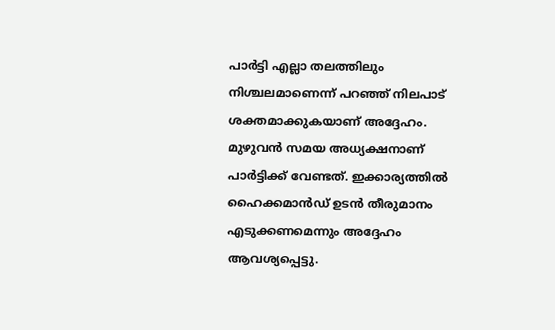പാർട്ടി എല്ലാ തലത്തിലും നിശ്ചലമാണെന്ന് പറഞ്ഞ് നിലപാട് ശക്തമാക്കുകയാണ് അദ്ദേഹം. മുഴുവൻ സമയ അധ്യക്ഷനാണ് പാർട്ടിക്ക് വേണ്ടത്. ഇക്കാര്യത്തിൽ ഹൈക്കമാൻഡ് ഉടൻ തീരുമാനം എടുക്കണമെന്നും അദ്ദേഹം ആവശ്യപ്പെട്ടു.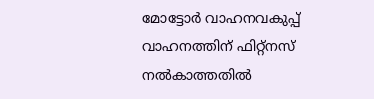മോട്ടോർ വാഹനവകുപ്പ് വാഹനത്തിന് ഫിറ്റ്നസ് നൽകാത്തതിൽ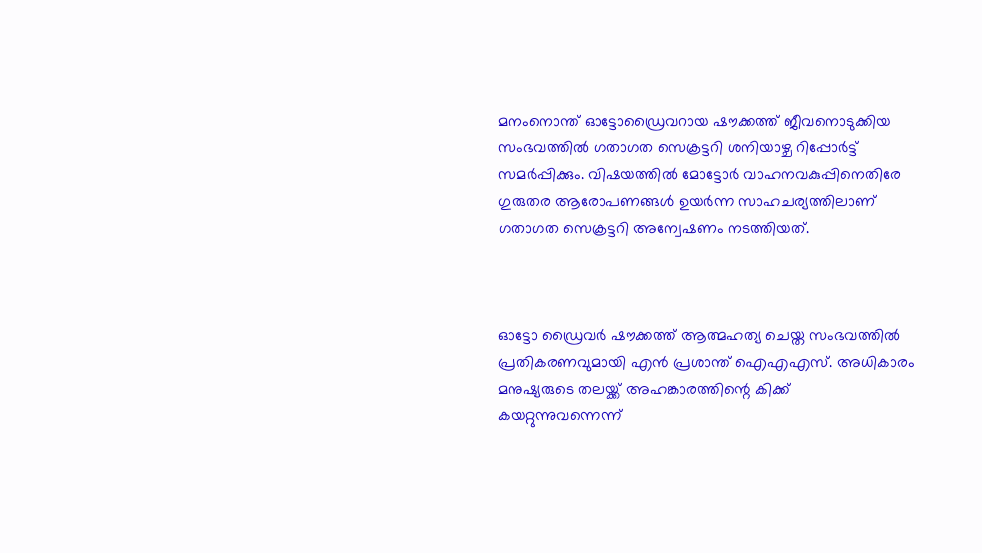മനംനൊന്ത് ഓട്ടോഡ്രൈവറായ ഷൗക്കത്ത് ജീവനൊടുക്കിയ സംഭവത്തിൽ ഗതാഗത സെക്രട്ടറി ശനിയാഴ്ച റിപ്പോർട്ട് സമർപ്പിക്കും. വിഷയത്തിൽ മോട്ടോർ വാഹനവകുപ്പിനെതിരേ ഗുരുതര ആരോപണങ്ങൾ ഉയർന്ന സാഹചര്യത്തിലാണ് ഗതാഗത സെക്രട്ടറി അന്വേഷണം നടത്തിയത്.



ഓട്ടോ ഡ്രൈവർ ഷൗക്കത്ത് ആത്മഹത്യ ചെയ്ത സംഭവത്തിൽ‌ പ്രതികരണവുമായി എൻ പ്രശാന്ത് ഐഎഎസ്. അധികാരം മനുഷ്യരുടെ തലയ്ക്ക് അഹങ്കാരത്തിന്റെ കിക്ക് കയറ്റുന്നുവന്നെന്ന്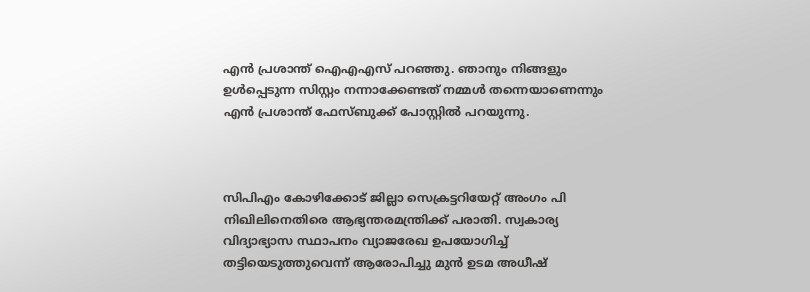എൻ പ്രശാന്ത് ഐഎഎസ് പറഞ്ഞു. ഞാനും നിങ്ങളും ഉൾപ്പെടുന്ന സിസ്റ്റം നന്നാക്കേണ്ടത് നമ്മൾ തന്നെയാണെന്നും എൻ പ്രശാന്ത് ഫേസ്ബുക്ക് പോസ്റ്റിൽ പറയുന്നു.



സിപിഎം കോഴിക്കോട് ജില്ലാ സെക്രട്ടറിയേറ്റ് അംഗം പി നിഖിലിനെതിരെ ആഭ്യന്തരമന്ത്രിക്ക് പരാതി. സ്വകാര്യ വിദ്യാഭ്യാസ സ്ഥാപനം വ്യാജരേഖ ഉപയോഗിച്ച് തട്ടിയെടുത്തുവെന്ന് ആരോപിച്ചു മുൻ ഉടമ അധീഷ്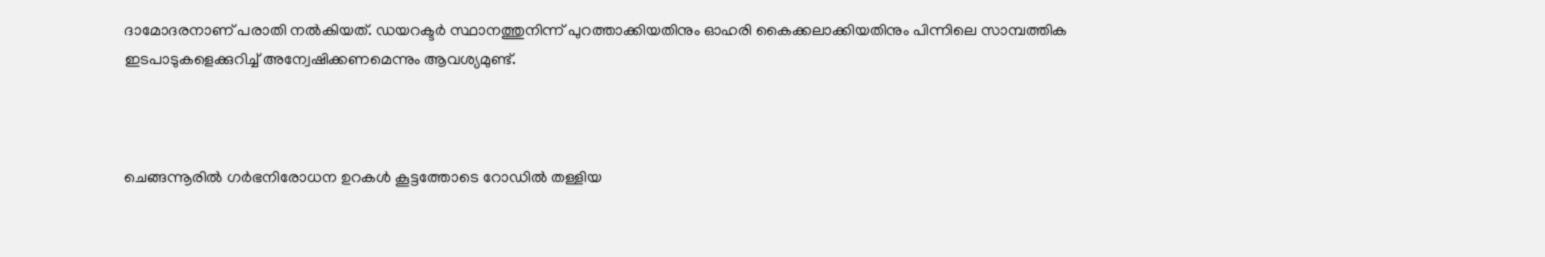ദാമോദരനാണ് പരാതി നൽകിയത്. ഡയറക്ടർ സ്ഥാനത്തുനിന്ന് പുറത്താക്കിയതിനും ഓഹരി കൈക്കലാക്കിയതിനും പിന്നിലെ സാമ്പത്തിക ഇടപാടുകളെക്കുറിച്ച് അന്വേഷിക്കണമെന്നും ആവശ്യമുണ്ട്.



ചെങ്ങന്നൂരിൽ ഗർഭനിരോധന ഉറകൾ കൂട്ടത്തോടെ റോഡിൽ തള്ളിയ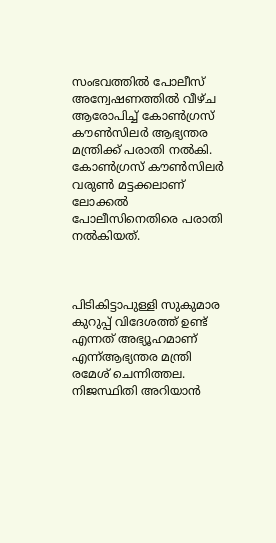സംഭവത്തിൽ പോലീസ് അന്വേഷണത്തിൽ വീഴ്ച ആരോപിച്ച് കോൺഗ്രസ് കൗൺസിലർ ആഭ്യന്തര മന്ത്രിക്ക് പരാതി നൽകി. കോൺഗ്രസ് കൗൺസിലർ വരുൺ മട്ടക്കലാണ് ലോക്കൽ പോലീസിനെതിരെ പരാതി നൽകിയത്.



പിടികിട്ടാപുള്ളി സുകുമാര കുറുപ്പ് വിദേശത്ത് ഉണ്ട് എന്നത് അഭ്യൂഹമാണ് എന്ന്ആഭ്യന്തര മന്ത്രി രമേശ്‌ ചെന്നിത്തല. നിജസ്ഥിതി അറിയാൻ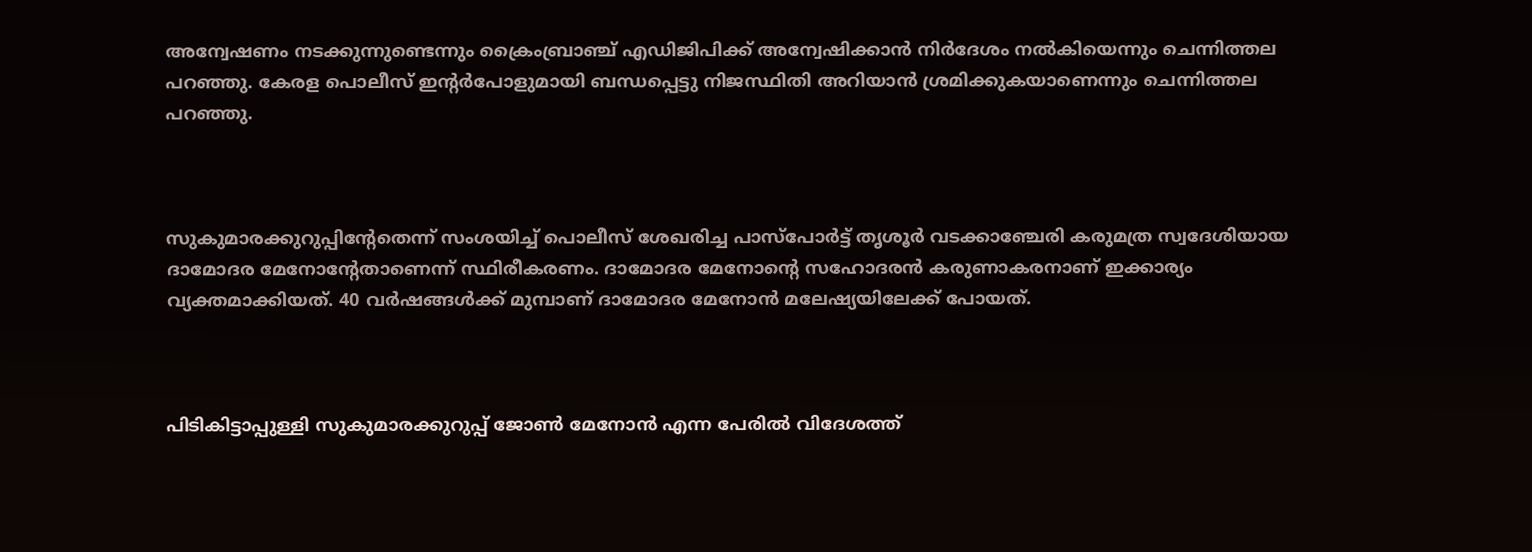അന്വേഷണം നടക്കുന്നുണ്ടെന്നും ക്രൈംബ്രാഞ്ച് എഡിജിപിക്ക് അന്വേഷിക്കാൻ നിർദേശം നൽകിയെന്നും ചെന്നിത്തല പറഞ്ഞു. കേരള പൊലീസ് ഇന്റർപോളുമായി ബന്ധപ്പെട്ടു നിജസ്ഥിതി അറിയാൻ ശ്രമിക്കുകയാണെന്നും ചെന്നിത്തല പറഞ്ഞു.



സുകുമാരക്കുറുപ്പിന്റേതെന്ന് സംശയിച്ച് പൊലീസ് ശേഖരിച്ച പാസ്‌പോർട്ട് തൃശൂർ വടക്കാഞ്ചേരി കരുമത്ര സ്വദേശിയായ ദാമോദര മേനോന്റേതാണെന്ന് സ്ഥിരീകരണം. ദാമോദര മേനോന്റെ സഹോദരൻ കരുണാകരനാണ് ഇക്കാര്യം വ്യക്തമാക്കിയത്. 40 വർഷങ്ങൾക്ക് മുമ്പാണ് ദാമോദര മേനോൻ മലേഷ്യയിലേക്ക് പോയത്.



പിടികിട്ടാപ്പുള്ളി സുകുമാരക്കുറുപ്പ് ജോൺ മേനോൻ എന്ന പേരിൽ വിദേശത്ത്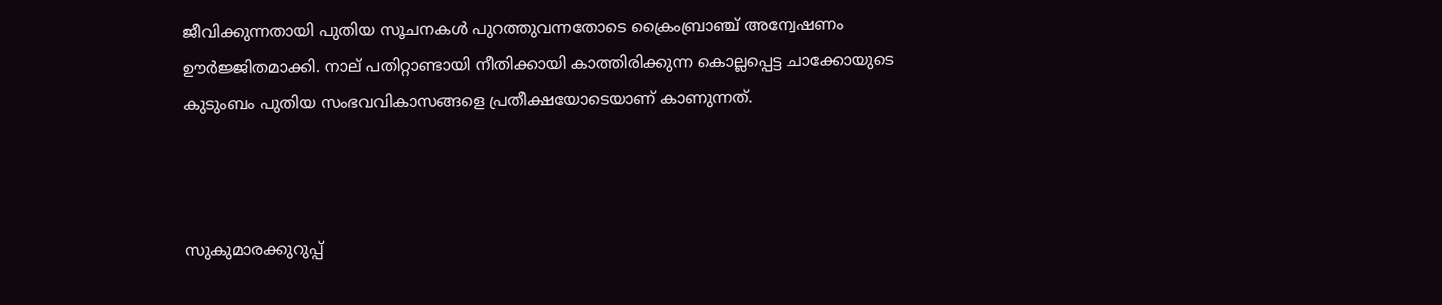ജീവിക്കുന്നതായി പുതിയ സൂചനകൾ പുറത്തുവന്നതോടെ ക്രൈംബ്രാഞ്ച് അന്വേഷണം ഊർജ്ജിതമാക്കി. നാല് പതിറ്റാണ്ടായി നീതിക്കായി കാത്തിരിക്കുന്ന കൊല്ലപ്പെട്ട ചാക്കോയുടെ കുടുംബം പുതിയ സംഭവവികാസങ്ങളെ പ്രതീക്ഷയോടെയാണ് കാണുന്നത്.



സുകുമാരക്കുറുപ്പ്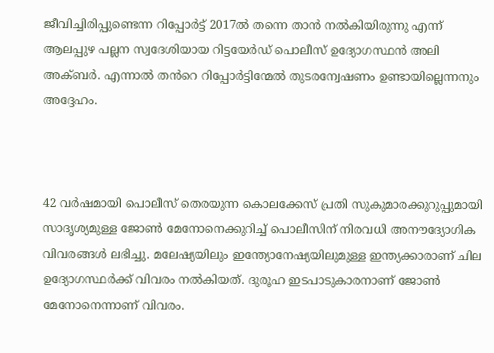ജീവിച്ചിരിപ്പുണ്ടെന്ന റിപ്പോർട്ട് 2017ൽ തന്നെ താൻ നൽകിയിരുന്നു എന്ന് ആലപ്പുഴ പല്ലന സ്വദേശിയായ റിട്ടയേർഡ് പൊലീസ് ഉദ്യോഗസ്ഥൻ അലി അക്ബർ. എന്നാൽ തൻറെ റിപ്പോർട്ടിന്മേൽ തുടരന്വേഷണം ഉണ്ടായില്ലെന്നനും അദ്ദേഹം.



42 വർഷമായി പൊലീസ് തെരയുന്ന കൊലക്കേസ് പ്രതി സുകുമാരക്കുറുപ്പുമായി സാദൃശ്യമുള്ള ജോൺ മേനോനെക്കുറിച്ച് പൊലീസിന് നിരവധി അനൗദ്യോഗിക വിവരങ്ങൾ ലഭിച്ചു. മലേഷ്യയിലും ഇന്ത്യോനേഷ്യയിലുമുള്ള ഇന്ത്യക്കാരാണ് ചില ഉദ്യോഗസ്ഥർക്ക് വിവരം നൽകിയത്. ദുരൂഹ ഇടപാടുകാരനാണ് ജോൺ മേനോനെന്നാണ് വിവരം.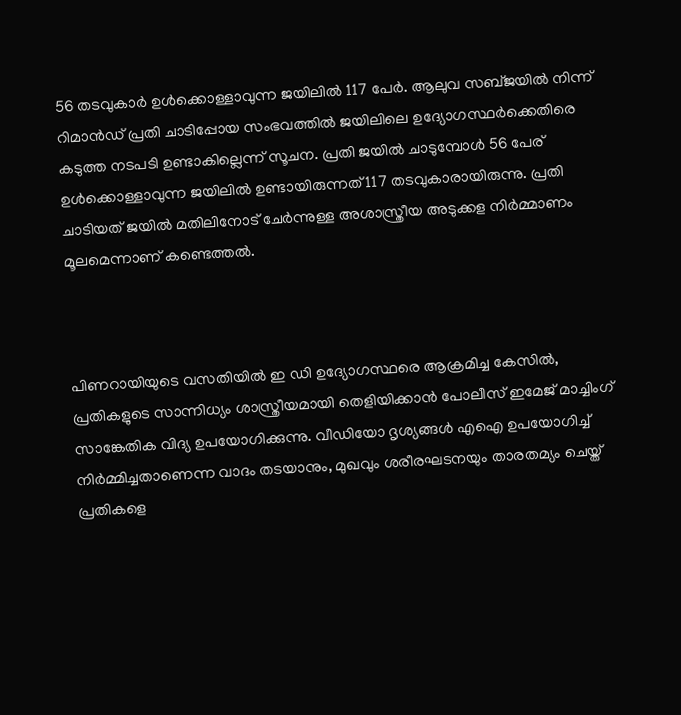56 തടവുകാർ ഉൾക്കൊള്ളാവുന്ന ജയിലിൽ 117 പേർ. ആലുവ സബ്ജയിൽ നിന്ന് റിമാൻഡ് പ്രതി ചാടിപ്പോയ സംഭവത്തിൽ ജയിലിലെ ഉദ്യോഗസ്ഥർക്കെതിരെ കടുത്ത നടപടി ഉണ്ടാകില്ലെന്ന് സൂചന. പ്രതി ജയിൽ ചാടുമ്പോൾ 56 പേര് ഉൾക്കൊള്ളാവുന്ന ജയിലിൽ ഉണ്ടായിരുന്നത് 117 തടവുകാരായിരുന്നു. പ്രതി ചാടിയത് ജയിൽ മതിലിനോട് ചേർന്നുള്ള അശാസ്ത്രീയ അടുക്കള നിർമ്മാണം മൂലമെന്നാണ് കണ്ടെത്തൽ.



പിണറായിയുടെ വസതിയിൽ ഇ ഡി ഉദ്യോഗസ്ഥരെ ആക്രമിച്ച കേസിൽ, പ്രതികളുടെ സാന്നിധ്യം ശാസ്ത്രീയമായി തെളിയിക്കാൻ പോലീസ് ഇമേജ് മാച്ചിംഗ് സാങ്കേതിക വിദ്യ ഉപയോഗിക്കുന്നു. വീഡിയോ ദൃശ്യങ്ങൾ എഐ ഉപയോഗിച്ച് നിർമ്മിച്ചതാണെന്ന വാദം തടയാനും, മുഖവും ശരീരഘടനയും താരതമ്യം ചെയ്ത് പ്രതികളെ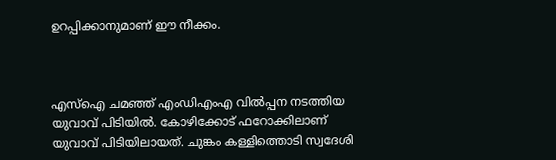ഉറപ്പിക്കാനുമാണ് ഈ നീക്കം.



എസ്ഐ ചമഞ്ഞ് എംഡിഎംഎ വിൽപ്പന നടത്തിയ യുവാവ് പിടിയിൽ. കോഴിക്കോട് ഫറോക്കിലാണ് യുവാവ് പിടിയിലായത്. ചുങ്കം കള്ളിത്തൊടി സ്വദേശി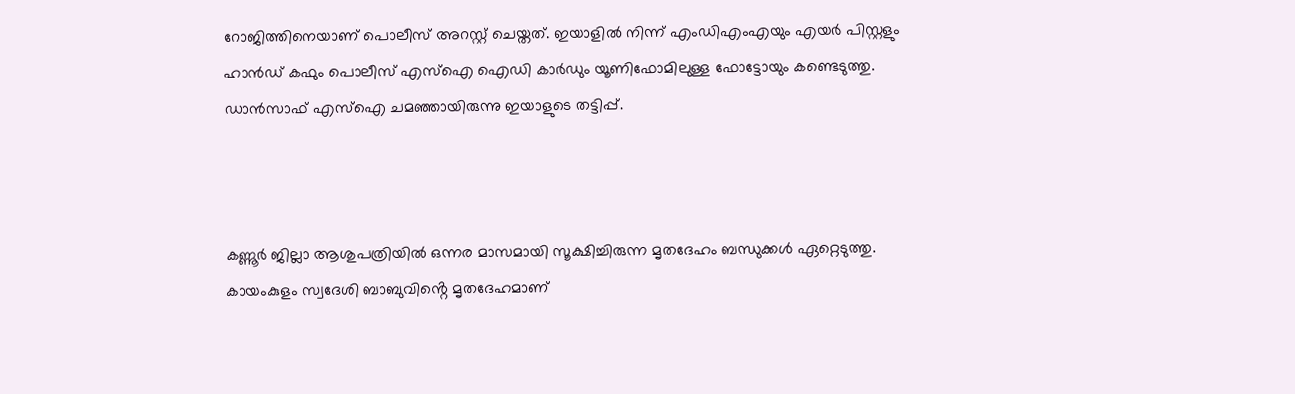റോജിത്തിനെയാണ് പൊലീസ് അറസ്റ്റ് ചെയ്തത്. ഇയാളിൽ നിന്ന് എംഡിഎംഎയും എയർ പിസ്റ്റളും ഹാൻഡ് കഫും പൊലീസ് എസ്ഐ ഐഡി കാർഡും യൂണിഫോമിലുള്ള ഫോട്ടോയും കണ്ടെടുത്തു. ഡാൻസാഫ് എസ്ഐ ചമഞ്ഞായിരുന്നു ഇയാളുടെ തട്ടിപ്പ്.



കണ്ണൂർ ജില്ലാ ആശുപത്രിയിൽ ഒന്നര മാസമായി സൂക്ഷിച്ചിരുന്ന മൃതദേഹം ബന്ധുക്കൾ ഏറ്റെടുത്തു. കായംകുളം സ്വദേശി ബാബുവിൻ്റെ മൃതദേഹമാണ്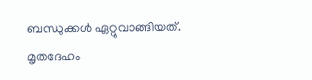ബന്ധുക്കൾ ഏറ്റുവാങ്ങിയത്. മൃതദേഹം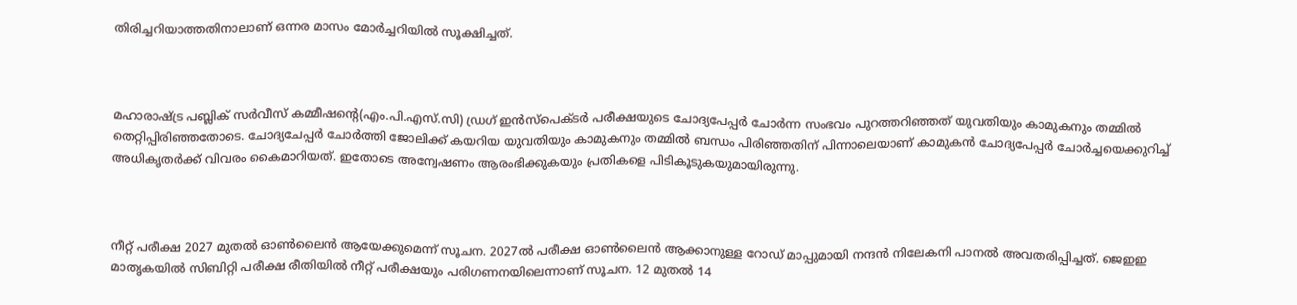തിരിച്ചറിയാത്തതിനാലാണ് ഒന്നര മാസം മോർച്ചറിയിൽ സൂക്ഷിച്ചത്.



മഹാരാഷ്ട്ര പബ്ലിക് സർവീസ് കമ്മീഷന്റെ(എം.പി.എസ്.സി) ഡ്രഗ് ഇൻസ്പെക്ടർ പരീക്ഷയുടെ ചോദ്യപേപ്പർ ചോർന്ന സംഭവം പുറത്തറിഞ്ഞത് യുവതിയും കാമുകനും തമ്മിൽ തെറ്റിപ്പിരിഞ്ഞതോടെ. ചോദ്യചേപ്പർ ചോർത്തി ജോലിക്ക് കയറിയ യുവതിയും കാമുകനും തമ്മിൽ ബന്ധം പിരിഞ്ഞതിന് പിന്നാലെയാണ് കാമുകൻ ചോദ്യപേപ്പർ ചോർച്ചയെക്കുറിച്ച് അധികൃതർക്ക് വിവരം കൈമാറിയത്. ഇതോടെ അന്വേഷണം ആരംഭിക്കുകയും പ്രതികളെ പിടികൂടുകയുമായിരുന്നു.



നീറ്റ് പരീക്ഷ 2027 മുതൽ ഓൺലൈൻ ആയേക്കുമെന്ന് സൂചന. 2027ൽ പരീക്ഷ ഓൺലൈൻ ആക്കാനുള്ള റോഡ് മാപ്പുമായി നന്ദൻ നിലേകനി പാനൽ അവതരിപ്പിച്ചത്. ജെഇഇ മാതൃകയിൽ സിബിറ്റി പരീക്ഷ രീതിയിൽ നീറ്റ് പരീക്ഷയും പരിഗണനയിലെന്നാണ് സൂചന. 12 മുതൽ 14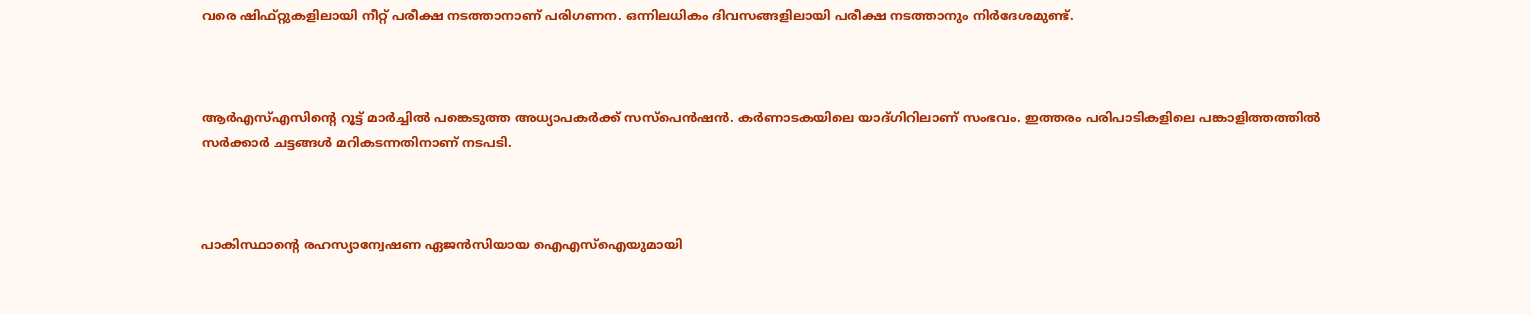വരെ ഷിഫ്റ്റുകളിലായി നീറ്റ് പരീക്ഷ നടത്താനാണ് പരിഗണന. ഒന്നിലധികം ദിവസങ്ങളിലായി പരീക്ഷ നടത്താനും നിർദേശമുണ്ട്.



ആർഎസ്എസിന്റെ റൂട്ട് മാർച്ചിൽ പങ്കെടുത്ത അധ്യാപകർക്ക് സസ്പെൻഷൻ. കർണാടകയിലെ യാദ്ഗിറിലാണ് സംഭവം. ഇത്തരം പരിപാടികളിലെ പങ്കാളിത്തത്തിൽ സർക്കാർ ചട്ടങ്ങൾ മറികടന്നതിനാണ് നടപടി.



പാകിസ്ഥാന്റെ രഹസ്യാന്വേഷണ ഏജൻസിയായ ഐഎസ്ഐയുമായി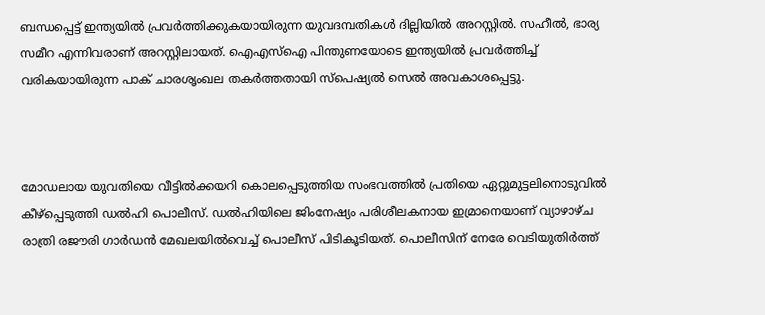ബന്ധപ്പെട്ട് ഇന്ത്യയിൽ പ്രവർത്തിക്കുകയായിരുന്ന യുവദമ്പതികൾ ദില്ലിയിൽ അറസ്റ്റിൽ. സഹീൽ, ഭാര്യ സമീറ എന്നിവരാണ് അറസ്റ്റിലായത്. ഐഎസ്ഐ പിന്തുണയോടെ ഇന്ത്യയിൽ പ്രവർത്തിച്ച് വരികയായിരുന്ന പാക് ചാരശൃംഖല തകർത്തതായി സ്പെഷ്യൽ സെൽ അവകാശപ്പെട്ടു.



മോഡലായ യുവതിയെ വീട്ടിൽക്കയറി കൊലപ്പെടുത്തിയ സംഭവത്തിൽ പ്രതിയെ ഏറ്റുമുട്ടലിനൊടുവിൽ കീഴ്പ്പെടുത്തി ഡൽഹി പൊലീസ്. ഡൽഹിയിലെ ജിംനേഷ്യം പരിശീലകനായ ഇമ്രാനെയാണ് വ്യാഴാഴ്ച രാത്രി രജൗരി ഗാർഡൻ മേഖലയിൽവെച്ച് പൊലീസ് പിടികൂടിയത്. പൊലീസിന് നേരേ വെടിയുതിർത്ത്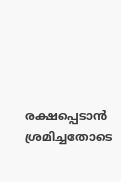രക്ഷപ്പെടാൻ ശ്രമിച്ചതോടെ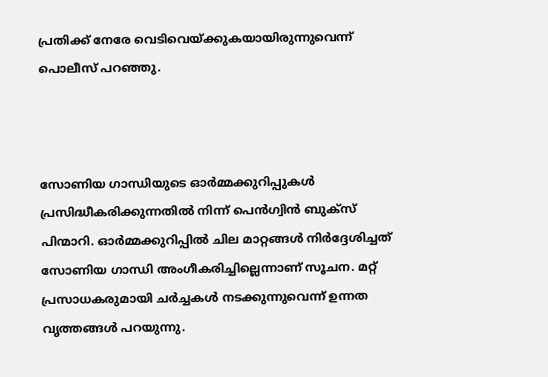പ്രതിക്ക് നേരേ വെടിവെയ്ക്കുകയായിരുന്നുവെന്ന് പൊലീസ് പറഞ്ഞു.



സോണിയ ഗാന്ധിയുടെ ഓർമ്മക്കുറിപ്പുകൾ പ്രസിദ്ധീകരിക്കുന്നതിൽ നിന്ന് പെൻഗ്വിൻ ബുക്സ് പിന്മാറി. ഓർമ്മക്കുറിപ്പിൽ ചില മാറ്റങ്ങൾ നിർദ്ദേശിച്ചത് സോണിയ ഗാന്ധി അംഗീകരിച്ചില്ലെന്നാണ് സൂചന. മറ്റ് പ്രസാധകരുമായി ചർച്ചകൾ നടക്കുന്നുവെന്ന് ഉന്നത വൃത്തങ്ങൾ പറയുന്നു.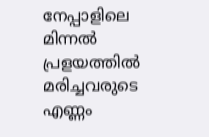നേപ്പാളിലെ മിന്നൽ പ്രളയത്തിൽ മരിച്ചവരുടെ എണ്ണം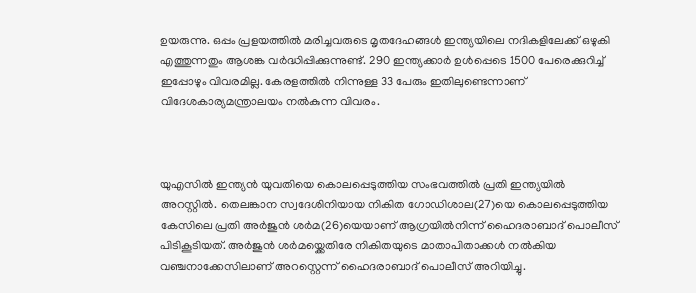ഉയരുന്നു. ഒപ്പം പ്രളയത്തിൽ മരിച്ചവരുടെ മൃതദേഹങ്ങൾ ഇന്ത്യയിലെ നദികളിലേക്ക് ഒഴുകി എത്തുന്നതും ആശങ്ക വർദ്ധിപ്പിക്കുന്നുണ്ട്. 290 ഇന്ത്യക്കാർ ഉൾപ്പെടെ 1500 പേരെക്കുറിച്ച് ഇപ്പോഴും വിവരമില്ല. കേരളത്തിൽ നിന്നുള്ള 33 പേരും ഇതിലുണ്ടെന്നാണ് വിദേശകാര്യമന്ത്രാലയം നൽകുന്ന വിവരം.



യുഎസിൽ ഇന്ത്യൻ യുവതിയെ കൊലപ്പെടുത്തിയ സംഭവത്തിൽ പ്രതി ഇന്ത്യയിൽ അറസ്റ്റിൽ. തെലങ്കാന സ്വദേശിനിയായ നികിത ഗോഡിശാല(27)യെ കൊലപ്പെടുത്തിയ കേസിലെ പ്രതി അർജുൻ ശർമ(26)യെയാണ് ആഗ്രയിൽനിന്ന് ഹൈദരാബാദ് പൊലീസ് പിടികൂടിയത്. അർജുൻ ശ‍ർമയ്ക്കെതിരേ നികിതയുടെ മാതാപിതാക്കൾ നൽകിയ വഞ്ചനാക്കേസിലാണ് അറസ്റ്റെന്ന് ഹൈദരാബാദ് പൊലീസ് അറിയിച്ചു.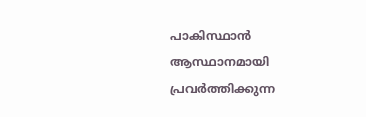പാകിസ്ഥാൻ ആസ്ഥാനമായി പ്രവർത്തിക്കുന്ന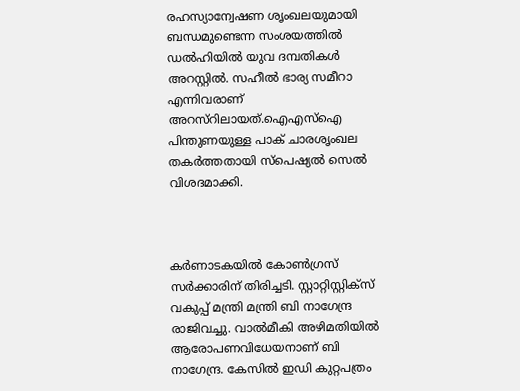രഹസ്യാന്വേഷണ ശൃംഖലയുമായി ബന്ധമുണ്ടെന്ന സംശയത്തിൽ ഡൽഹിയിൽ യുവ ദമ്പതികൾ അറസ്റ്റിൽ. സഹീൽ ഭാര്യ സമീറാ എന്നിവരാണ് അറസ്റിലായത്.ഐഎസ്ഐ പിന്തുണയുള്ള പാക് ചാരശൃംഖല തകർത്തതായി സ്പെഷ്യൽ സെൽ വിശദമാക്കി.



കർണാടകയിൽ കോൺഗ്രസ് സർക്കാരിന് തിരിച്ചടി. സ്റ്റാറ്റിസ്റ്റിക്സ് വകുപ്പ് മന്ത്രി മന്ത്രി ബി നാഗേന്ദ്ര രാജിവച്ചു. വാൽമീകി അഴിമതിയിൽ ആരോപണവിധേയനാണ് ബി നാഗേന്ദ്ര. കേസിൽ ഇഡി കുറ്റപത്രം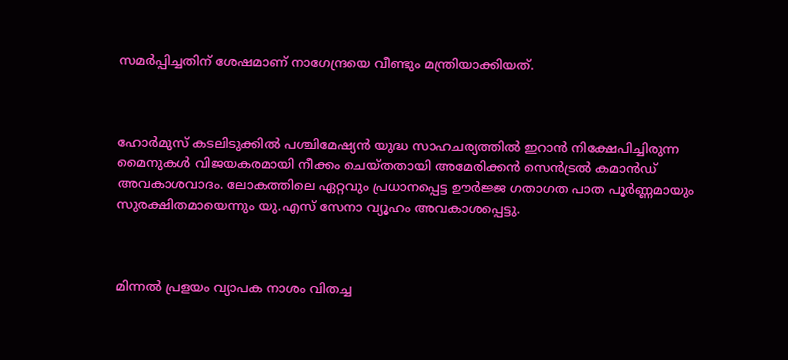സമ‍ർപ്പിച്ചതിന് ശേഷമാണ് നാഗേന്ദ്രയെ വീണ്ടും മന്ത്രിയാക്കിയത്.



ഹോർമുസ് കടലിടുക്കിൽ പശ്ചിമേഷ്യൻ യുദ്ധ സാഹചര്യത്തിൽ ഇറാൻ നിക്ഷേപിച്ചിരുന്ന മൈനുകൾ വിജയകരമായി നീക്കം ചെയ്തതായി അമേരിക്കൻ സെൻട്രൽ കമാൻഡ് അവകാശവാദം. ലോകത്തിലെ ഏറ്റവും പ്രധാനപ്പെട്ട ഊർജ്ജ ഗതാഗത പാത പൂർണ്ണമായും സുരക്ഷിതമായെന്നും യു.എസ് സേനാ വ്യൂഹം അവകാശപ്പെട്ടു.



മിന്നൽ പ്രളയം വ്യാപക നാശം വിതച്ച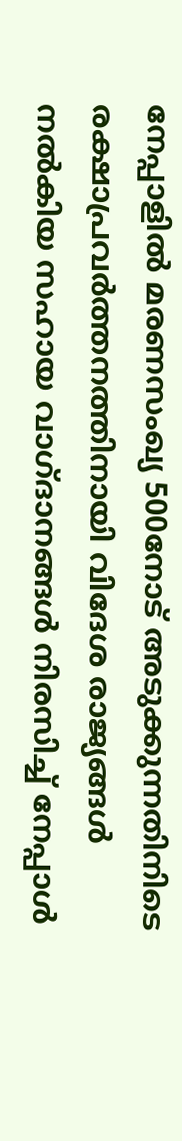നേപ്പാളിൽ മരണസംഖ്യ 500നോട് അടുക്കുന്നതിനിടെ രക്ഷാപ്രവർത്തനത്തിനായി വിദേശ രാജ്യങ്ങൾ നൽകിയ സഹായ വാഗ്ദാനങ്ങൾ നിരസിച്ച് നേപ്പാൾ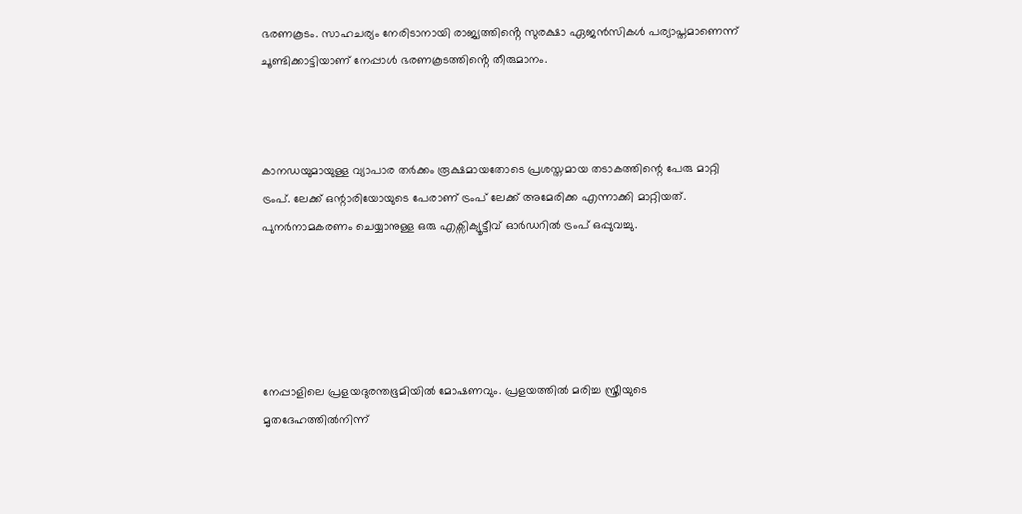ഭരണകൂടം. സാഹചര്യം നേരിടാനായി രാജ്യത്തിൻ്റെ സുരക്ഷാ ഏജൻസികൾ പര്യാപ്തമാണെന്ന് ചൂണ്ടിക്കാട്ടിയാണ് നേപ്പാൾ ഭരണകൂടത്തിൻ്റെ തീരുമാനം.



കാനഡയുമായുള്ള വ്യാപാര തർക്കം രൂക്ഷമായതോടെ പ്രശസ്തമായ തടാകത്തിന്റെ പേരു മാറ്റി ട്രംപ്. ലേക്ക് ഒന്റാരിയോയുടെ പേരാണ് ട്രംപ് ലേക്ക് അമേരിക്ക എന്നാക്കി മാറ്റിയത്. പുനർനാമകരണം ചെയ്യാനുള്ള ഒരു എക്സിക്യൂട്ടീവ് ഓർഡറിൽ ട്രംപ് ഒപ്പുവച്ചു.





നേപ്പാളിലെ പ്രളയദുരന്തഭൂമിയിൽ മോഷണവും. പ്രളയത്തിൽ മരിച്ച സ്ത്രീയുടെ മൃതദേഹത്തിൽനിന്ന്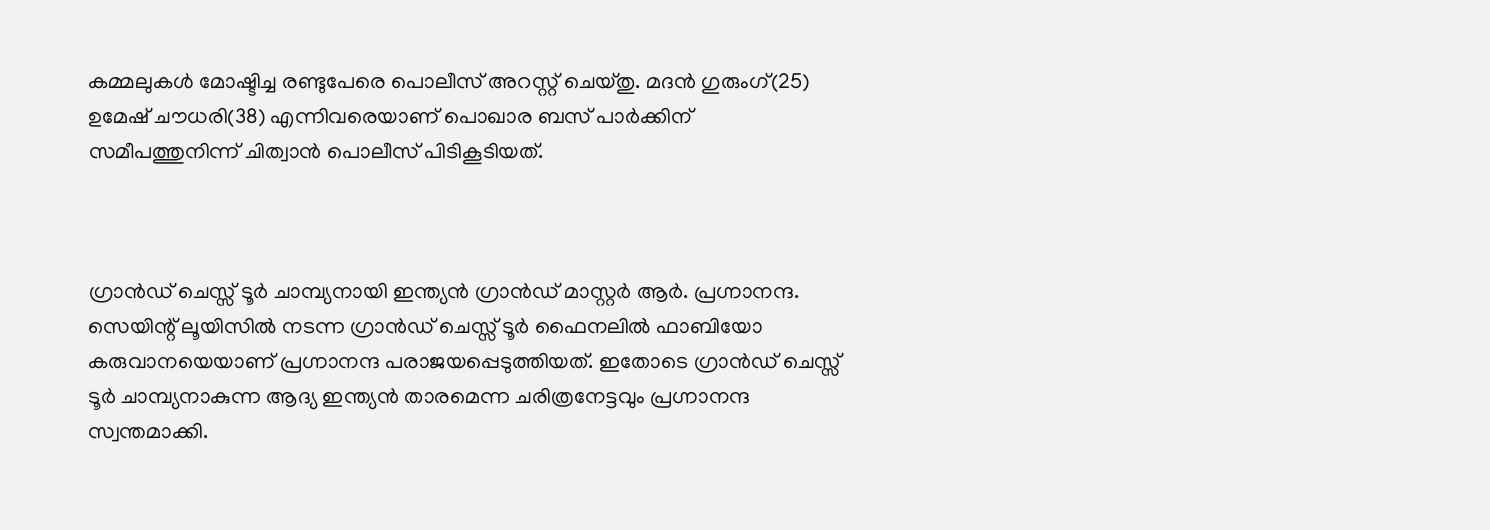കമ്മലുകൾ മോഷ്ടിച്ച രണ്ടുപേരെ പൊലീസ് അറസ്റ്റ് ചെയ്തു. മദൻ ഗുരുംഗ്(25) ഉമേഷ് ചൗധരി(38) എന്നിവരെയാണ് പൊഖാര ബസ് പാർക്കിന് സമീപത്തുനിന്ന് ചിത്വാൻ പൊലീസ് പിടികൂടിയത്.



ഗ്രാൻഡ് ചെസ്സ് ടൂർ ചാമ്പ്യനായി ഇന്ത്യൻ ഗ്രാൻഡ് മാസ്റ്റർ ആർ. പ്രഗ്നാനന്ദ. സെയിന്റ് ലൂയിസിൽ നടന്ന ഗ്രാൻഡ് ചെസ്സ് ടൂർ ഫൈനലിൽ ഫാബിയോ കരുവാനയെയാണ് പ്രഗ്നാനന്ദ പരാജയപ്പെടുത്തിയത്. ഇതോടെ ഗ്രാൻഡ് ചെസ്സ് ടൂർ ചാമ്പ്യനാകുന്ന ആദ്യ ഇന്ത്യൻ താരമെന്ന ചരിത്രനേട്ടവും പ്രഗ്നാനന്ദ സ്വന്തമാക്കി.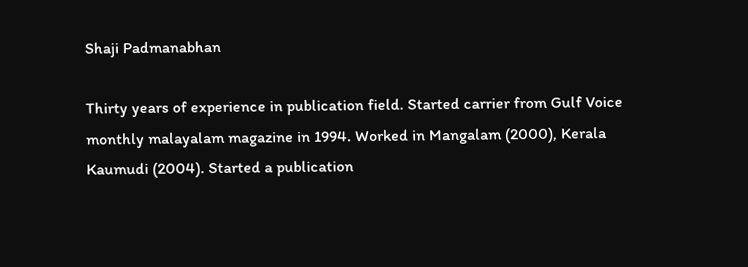Shaji Padmanabhan

Thirty years of experience in publication field. Started carrier from Gulf Voice monthly malayalam magazine in 1994. Worked in Mangalam (2000), Kerala Kaumudi (2004). Started a publication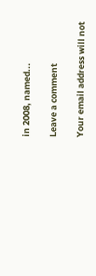in 2008, named...

Leave a comment

Your email address will not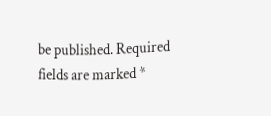be published. Required fields are marked *